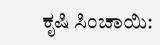ಕೃಷಿ ಸಿಂಚಾಯಿ: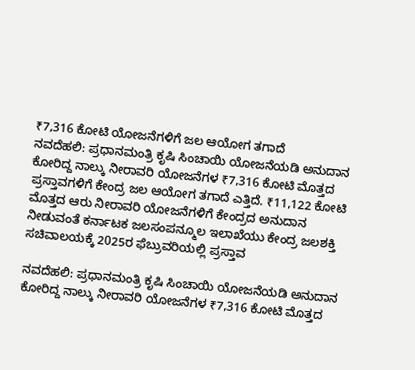₹7,316 ಕೋಟಿ ಯೋಜನೆಗಳಿಗೆ ಜಲ ಆಯೋಗ ತಗಾದೆ
ನವದೆಹಲಿ: ಪ್ರಧಾನಮಂತ್ರಿ ಕೃಷಿ ಸಿಂಚಾಯಿ ಯೋಜನೆಯಡಿ ಅನುದಾನ ಕೋರಿದ್ದ ನಾಲ್ಕು ನೀರಾವರಿ ಯೋಜನೆಗಳ ₹7,316 ಕೋಟಿ ಮೊತ್ತದ ಪ್ರಸ್ತಾವಗಳಿಗೆ ಕೇಂದ್ರ ಜಲ ಆಯೋಗ ತಗಾದೆ ಎತ್ತಿದೆ. ₹11,122 ಕೋಟಿ ಮೊತ್ತದ ಆರು ನೀರಾವರಿ ಯೋಜನೆಗಳಿಗೆ ಕೇಂದ್ರದ ಅನುದಾನ ನೀಡುವಂತೆ ಕರ್ನಾಟಕ ಜಲಸಂಪನ್ಮೂಲ ಇಲಾಖೆಯು ಕೇಂದ್ರ ಜಲಶಕ್ತಿ ಸಚಿವಾಲಯಕ್ಕೆ 2025ರ ಫೆಬ್ರುವರಿಯಲ್ಲಿ ಪ್ರಸ್ತಾವ

ನವದೆಹಲಿ: ಪ್ರಧಾನಮಂತ್ರಿ ಕೃಷಿ ಸಿಂಚಾಯಿ ಯೋಜನೆಯಡಿ ಅನುದಾನ ಕೋರಿದ್ದ ನಾಲ್ಕು ನೀರಾವರಿ ಯೋಜನೆಗಳ ₹7,316 ಕೋಟಿ ಮೊತ್ತದ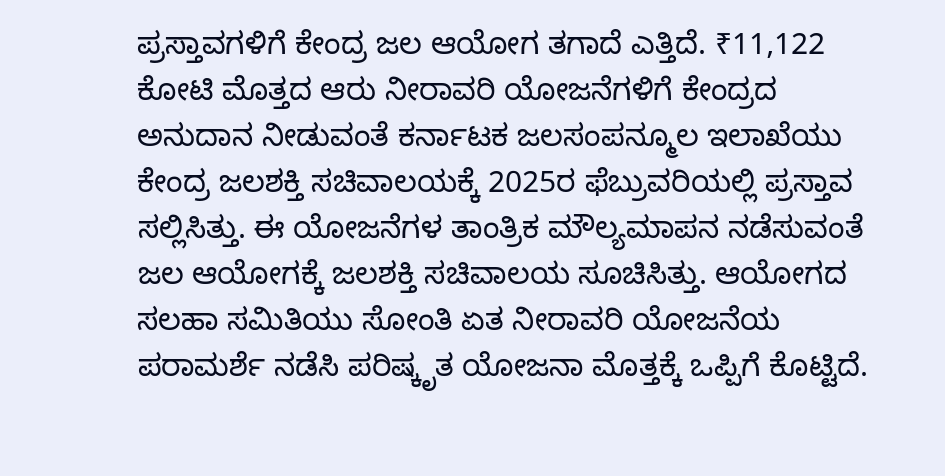ಪ್ರಸ್ತಾವಗಳಿಗೆ ಕೇಂದ್ರ ಜಲ ಆಯೋಗ ತಗಾದೆ ಎತ್ತಿದೆ. ₹11,122 ಕೋಟಿ ಮೊತ್ತದ ಆರು ನೀರಾವರಿ ಯೋಜನೆಗಳಿಗೆ ಕೇಂದ್ರದ ಅನುದಾನ ನೀಡುವಂತೆ ಕರ್ನಾಟಕ ಜಲಸಂಪನ್ಮೂಲ ಇಲಾಖೆಯು ಕೇಂದ್ರ ಜಲಶಕ್ತಿ ಸಚಿವಾಲಯಕ್ಕೆ 2025ರ ಫೆಬ್ರುವರಿಯಲ್ಲಿ ಪ್ರಸ್ತಾವ ಸಲ್ಲಿಸಿತ್ತು. ಈ ಯೋಜನೆಗಳ ತಾಂತ್ರಿಕ ಮೌಲ್ಯಮಾಪನ ನಡೆಸುವಂತೆ ಜಲ ಆಯೋಗಕ್ಕೆ ಜಲಶಕ್ತಿ ಸಚಿವಾಲಯ ಸೂಚಿಸಿತ್ತು. ಆಯೋಗದ ಸಲಹಾ ಸಮಿತಿಯು ಸೋಂತಿ ಏತ ನೀರಾವರಿ ಯೋಜನೆಯ ಪರಾಮರ್ಶೆ ನಡೆಸಿ ಪರಿಷ್ಕೃತ ಯೋಜನಾ ಮೊತ್ತಕ್ಕೆ ಒಪ್ಪಿಗೆ ಕೊಟ್ಟಿದೆ.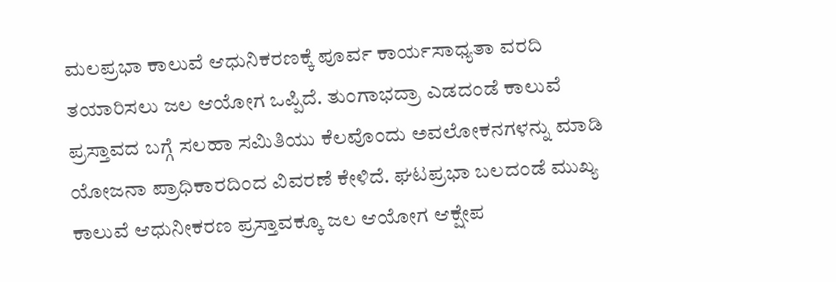ಮಲಪ್ರಭಾ ಕಾಲುವೆ ಆಧುನಿಕರಣಕ್ಕೆ ಪೂರ್ವ ಕಾರ್ಯಸಾಧ್ಯತಾ ವರದಿ ತಯಾರಿಸಲು ಜಲ ಆಯೋಗ ಒಪ್ಪಿದೆ. ತುಂಗಾಭದ್ರಾ ಎಡದಂಡೆ ಕಾಲುವೆ ಪ್ರಸ್ತಾವದ ಬಗ್ಗೆ ಸಲಹಾ ಸಮಿತಿಯು ಕೆಲವೊಂದು ಅವಲೋಕನಗಳನ್ನು ಮಾಡಿ ಯೋಜನಾ ಪ್ರಾಧಿಕಾರದಿಂದ ವಿವರಣೆ ಕೇಳಿದೆ. ಘಟಪ್ರಭಾ ಬಲದಂಡೆ ಮುಖ್ಯ ಕಾಲುವೆ ಆಧುನೀಕರಣ ಪ್ರಸ್ತಾವಕ್ಕೂ ಜಲ ಆಯೋಗ ಆಕ್ಷೇಪ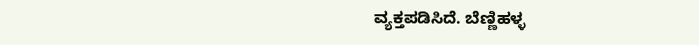ವ್ಯಕ್ತಪಡಿಸಿದೆ. ಬೆಣ್ಣಿಹಳ್ಳ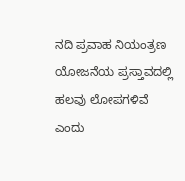ನದಿ ಪ್ರವಾಹ ನಿಯಂತ್ರಣ ಯೋಜನೆಯ ಪ್ರಸ್ತಾವದಲ್ಲಿ ಹಲವು ಲೋಪಗಳಿವೆ ಎಂದು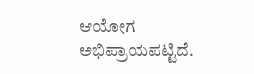ಆಯೋಗ ಅಭಿಪ್ರಾಯಪಟ್ಟಿದೆ.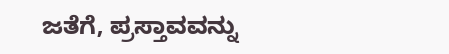ಜತೆಗೆ, ಪ್ರಸ್ತಾವವನ್ನು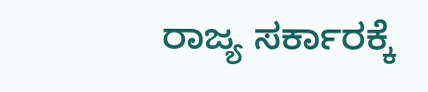ರಾಜ್ಯ ಸರ್ಕಾರಕ್ಕೆ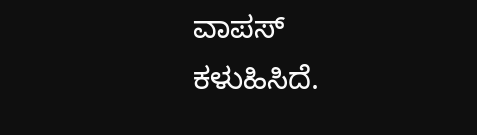ವಾಪಸ್ ಕಳುಹಿಸಿದೆ.